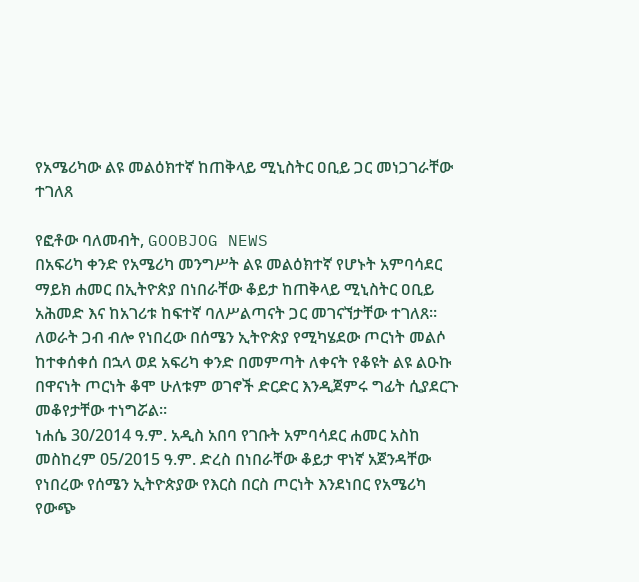የአሜሪካው ልዩ መልዕክተኛ ከጠቅላይ ሚኒስትር ዐቢይ ጋር መነጋገራቸው ተገለጸ

የፎቶው ባለመብት, GOOBJOG NEWS
በአፍሪካ ቀንድ የአሜሪካ መንግሥት ልዩ መልዕክተኛ የሆኑት አምባሳደር ማይክ ሐመር በኢትዮጵያ በነበራቸው ቆይታ ከጠቅላይ ሚኒስትር ዐቢይ አሕመድ እና ከአገሪቱ ከፍተኛ ባለሥልጣናት ጋር መገናኘታቸው ተገለጸ።
ለወራት ጋብ ብሎ የነበረው በሰሜን ኢትዮጵያ የሚካሄደው ጦርነት መልሶ ከተቀሰቀሰ በኋላ ወደ አፍሪካ ቀንድ በመምጣት ለቀናት የቆዩት ልዩ ልዑኩ በዋናነት ጦርነት ቆሞ ሁለቱም ወገኖች ድርድር እንዲጀምሩ ግፊት ሲያደርጉ መቆየታቸው ተነግሯል።
ነሐሴ 30/2014 ዓ.ም. አዲስ አበባ የገቡት አምባሳደር ሐመር አስከ መስከረም 05/2015 ዓ.ም. ድረስ በነበራቸው ቆይታ ዋነኛ አጀንዳቸው የነበረው የሰሜን ኢትዮጵያው የእርስ በርስ ጦርነት እንደነበር የአሜሪካ የውጭ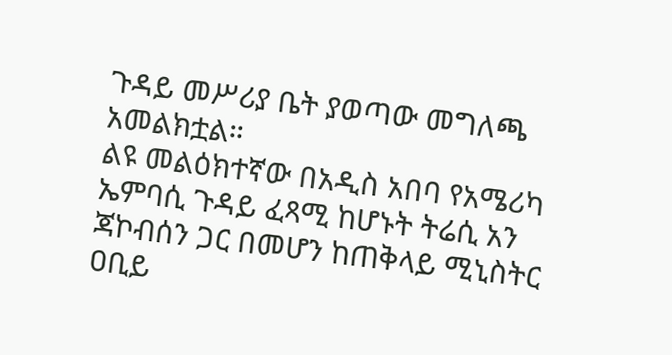ጉዳይ መሥሪያ ቤት ያወጣው መግለጫ አመልክቷል።
ልዩ መልዕክተኛው በአዲስ አበባ የአሜሪካ ኤምባሲ ጉዳይ ፈጻሚ ከሆኑት ትሬሲ አን ጃኮብሰን ጋር በመሆን ከጠቅላይ ሚኒስትር ዐቢይ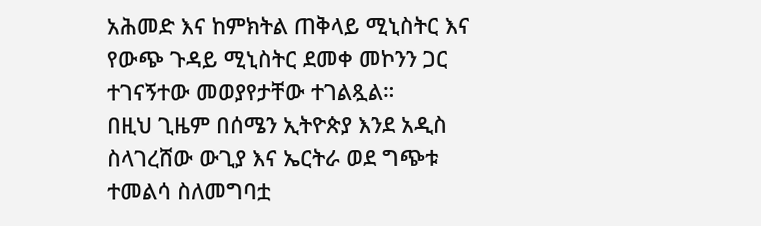አሕመድ እና ከምክትል ጠቅላይ ሚኒስትር እና የውጭ ጉዳይ ሚኒስትር ደመቀ መኮንን ጋር ተገናኝተው መወያየታቸው ተገልጿል።
በዚህ ጊዜም በሰሜን ኢትዮጵያ እንደ አዲስ ስላገረሸው ውጊያ እና ኤርትራ ወደ ግጭቱ ተመልሳ ስለመግባቷ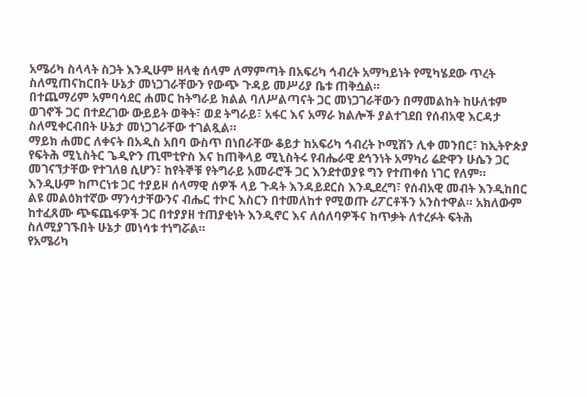አሜሪካ ስላላት ስጋት እንዲሁም ዘላቂ ሰላም ለማምጣት በአፍሪካ ኅብረት አማካይነት የሚካሄደው ጥረት ስለሚጠናከርበት ሁኔታ መነጋገራቸውን የውጭ ጉዳይ መሥሪያ ቤቱ ጠቅሷል።
በተጨማሪም አምባሳደር ሐመር ከትግራይ ክልል ባለሥልጣናት ጋር መነጋገራቸውን በማመልከት ከሁለቱም ወገኖች ጋር በተደረገው ውይይት ወቅት፣ ወደ ትግራይ፣ አፋር እና አማራ ክልሎች ያልተገደበ የሰብአዊ እርዳታ ስለሚቀርብበት ሁኔታ መነጋገራቸው ተገልጿል።
ማይክ ሐመር ለቀናት በአዲስ አበባ ውስጥ በነበራቸው ቆይታ ከአፍሪካ ኅብረት ኮሚሽን ሊቀ መንበር፣ ከኢትዮጵያ የፍትሕ ሚኒስትር ጌዲዮን ጢሞቲዮስ እና ከጠቅላይ ሚኒስትሩ የብሔራዊ ደኅንነት አማካሪ ሬድዋን ሁሴን ጋር መገናኘታቸው የተገለፀ ሲሆን፣ ከየትኞቹ የትግራይ አመራሮች ጋር እንደተወያዩ ግን የተጠቀሰ ነገር የለም።
እንዲሁም ከጦርነቱ ጋር ተያይዞ ሰላማዊ ሰዎች ላይ ጉዳት እንዳይደርስ እንዲደረግ፣ የሰብአዊ መብት እንዲከበር ልዩ መልዕክተኛው ማንሳታቸውንና ብሔር ተኮር እስርን በተመለከተ የሚወጡ ሪፖርቶችን አንስተዋል። አክለውም ከተፈጸሙ ጭፍጨፋዎች ጋር በተያያዘ ተጠያቂነት እንዲኖር እና ለሰለባዎችና ከጥቃት ለተረፉት ፍትሕ ስለሚያገኙበት ሁኔታ መነሳቱ ተነግሯል።
የአሜሪካ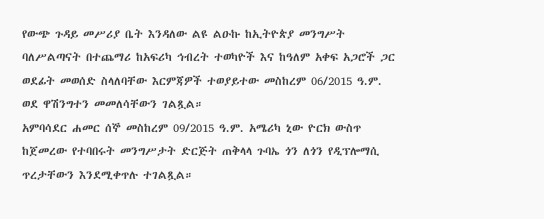የውጭ ጉዳይ መሥሪያ ቤት እንዳለው ልዩ ልዑኩ ከኢትዮጵያ መንግሥት ባለሥልጣናት በተጨማሪ ከአፍሪካ ኅብረት ተወካዮች እና ከዓለም አቀፍ አጋሮች ጋር ወደፊት መወሰድ ስላለባቸው እርምጃዎች ተወያይተው መስከረም 06/2015 ዓ.ም. ወደ ዋሽንግተን መመለሳቸውን ገልጿል።
አምባሳደር ሐመር ሰኞ መስከረም 09/2015 ዓ.ም. አሜሪካ ኒው ዮርክ ውስጥ ከጀመረው የተባበሩት መንግሥታት ድርጅት ጠቅላላ ጉባኤ ጎን ለጎን የዲፕሎማሲ ጥረታቸውን እንደሚቀጥሉ ተገልጿል።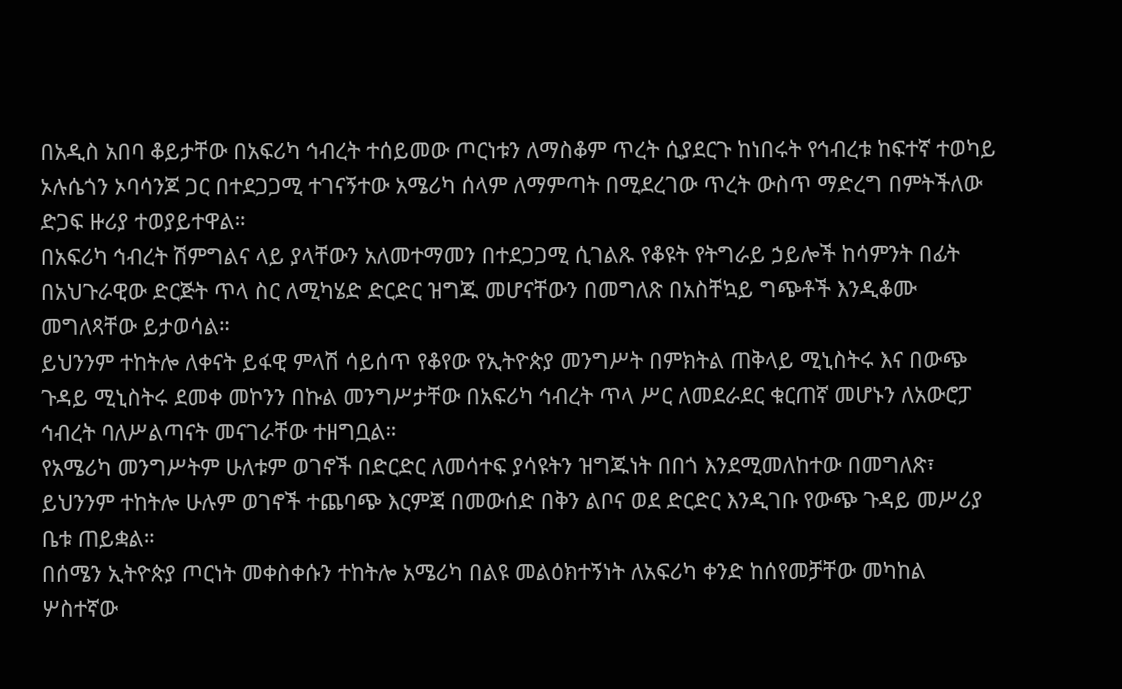በአዲስ አበባ ቆይታቸው በአፍሪካ ኅብረት ተሰይመው ጦርነቱን ለማስቆም ጥረት ሲያደርጉ ከነበሩት የኅብረቱ ከፍተኛ ተወካይ ኦሉሴጎን ኦባሳንጆ ጋር በተደጋጋሚ ተገናኝተው አሜሪካ ሰላም ለማምጣት በሚደረገው ጥረት ውስጥ ማድረግ በምትችለው ድጋፍ ዙሪያ ተወያይተዋል።
በአፍሪካ ኅብረት ሽምግልና ላይ ያላቸውን አለመተማመን በተደጋጋሚ ሲገልጹ የቆዩት የትግራይ ኃይሎች ከሳምንት በፊት በአህጉራዊው ድርጅት ጥላ ስር ለሚካሄድ ድርድር ዝግጁ መሆናቸውን በመግለጽ በአስቸኳይ ግጭቶች እንዲቆሙ መግለጻቸው ይታወሳል።
ይህንንም ተከትሎ ለቀናት ይፋዊ ምላሽ ሳይሰጥ የቆየው የኢትዮጵያ መንግሥት በምክትል ጠቅላይ ሚኒስትሩ እና በውጭ ጉዳይ ሚኒስትሩ ደመቀ መኮንን በኩል መንግሥታቸው በአፍሪካ ኅብረት ጥላ ሥር ለመደራደር ቁርጠኛ መሆኑን ለአውሮፓ ኅብረት ባለሥልጣናት መናገራቸው ተዘግቧል።
የአሜሪካ መንግሥትም ሁለቱም ወገኖች በድርድር ለመሳተፍ ያሳዩትን ዝግጁነት በበጎ እንደሚመለከተው በመግለጽ፣ ይህንንም ተከትሎ ሁሉም ወገኖች ተጨባጭ እርምጃ በመውሰድ በቅን ልቦና ወደ ድርድር እንዲገቡ የውጭ ጉዳይ መሥሪያ ቤቱ ጠይቋል።
በሰሜን ኢትዮጵያ ጦርነት መቀስቀሱን ተከትሎ አሜሪካ በልዩ መልዕክተኝነት ለአፍሪካ ቀንድ ከሰየመቻቸው መካከል ሦስተኛው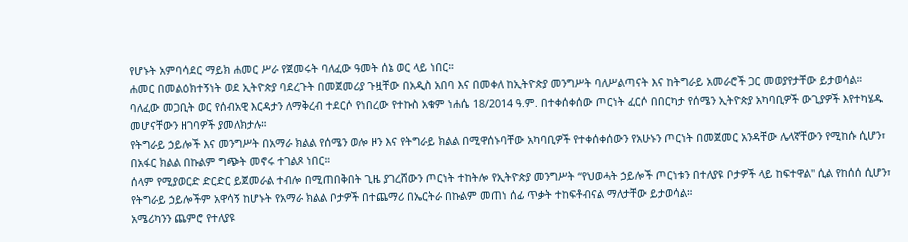የሆኑት አምባሳደር ማይክ ሐመር ሥራ የጀመሩት ባለፈው ዓመት ሰኔ ወር ላይ ነበር።
ሐመር በመልዕክተኝነት ወደ ኢትዮጵያ ባደረጉት በመጀመሪያ ጉዟቸው በአዲስ አበባ እና በመቀለ ከኢትዮጵያ መንግሥት ባለሥልጣናት እና ከትግራይ አመራሮች ጋር መወያየታቸው ይታወሳል።
ባለፈው መጋቢት ወር የሰብአዊ እርዳታን ለማቅረብ ተደርሶ የነበረው የተኩስ አቁም ነሐሴ 18/2014 ዓ.ም. በተቀሰቀሰው ጦርነት ፈርሶ በበርካታ የሰሜን ኢትዮጵያ አካባቢዎች ውጊያዎች እየተካሄዱ መሆናቸውን ዘገባዎች ያመለክታሉ።
የትግራይ ኃይሎች እና መንግሥት በአማራ ክልል የሰሜን ወሎ ዞን እና የትግራይ ክልል በሚዋሰኑባቸው አካባቢዎች የተቀሰቀሰውን የአሁኑን ጦርነት በመጀመር አንዳቸው ሌላኛቸውን የሚከሱ ሲሆን፣ በአፋር ክልል በኩልም ግጭት መኖሩ ተገልጾ ነበር።
ሰላም የሚያወርድ ድርድር ይጀመራል ተብሎ በሚጠበቅበት ጊዜ ያገረሸውን ጦርነት ተከትሎ የኢትዮጵያ መንግሥት “የህወሓት ኃይሎች ጦርነቱን በተለያዩ ቦታዎች ላይ ከፍተዋል" ሲል የከሰሰ ሲሆን፣ የትግራይ ኃይሎችም አዋሳኝ ከሆኑት የአማራ ክልል ቦታዎች በተጨማሪ በኤርትራ በኩልም መጠነ ሰፊ ጥቃት ተከፍቶብናል ማለታቸው ይታወሳል።
አሜሪካንን ጨምሮ የተለያዩ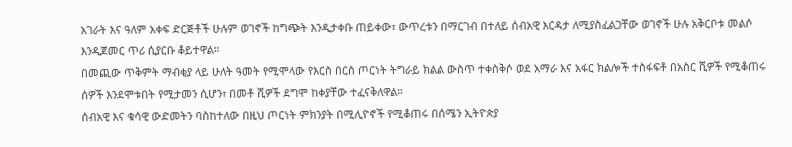አገራት እና ዓለም አቀፍ ድርጅቶች ሁሉም ወገኖች ከግጭት እንዲታቀቡ ጠይቀው፣ ውጥረቱን በማርገብ በተለይ ሰብአዊ እርዳታ ለሚያስፈልጋቸው ወገኖች ሁሉ አቅርቦቱ መልሶ እንዲጀመር ጥሪ ሲያርቡ ቆይተዋል።
በመጪው ጥቅምት ማብቂያ ላይ ሁለት ዓመት የሚሞላው የእርስ በርስ ጦርነት ትግራይ ክልል ውስጥ ተቀስቅሶ ወደ አማራ እና አፋር ክልሎች ተስፋፍቶ በአስር ሺዎች የሚቆጠሩ ሰዎች እንደሞቱበት የሚታመን ሲሆን፣ በመቶ ሺዎች ደግሞ ከቀያቸው ተፈናቅለዋል።
ሰብአዊ እና ቁሳዊ ውድመትን ባስከተለው በዚህ ጦርነት ምክንያት በሚሊዮኖች የሚቆጠሩ በሰሜን ኢትዮጵያ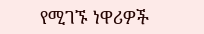የሚገኙ ነዋሪዎች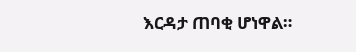እርዳታ ጠባቂ ሆነዋል።